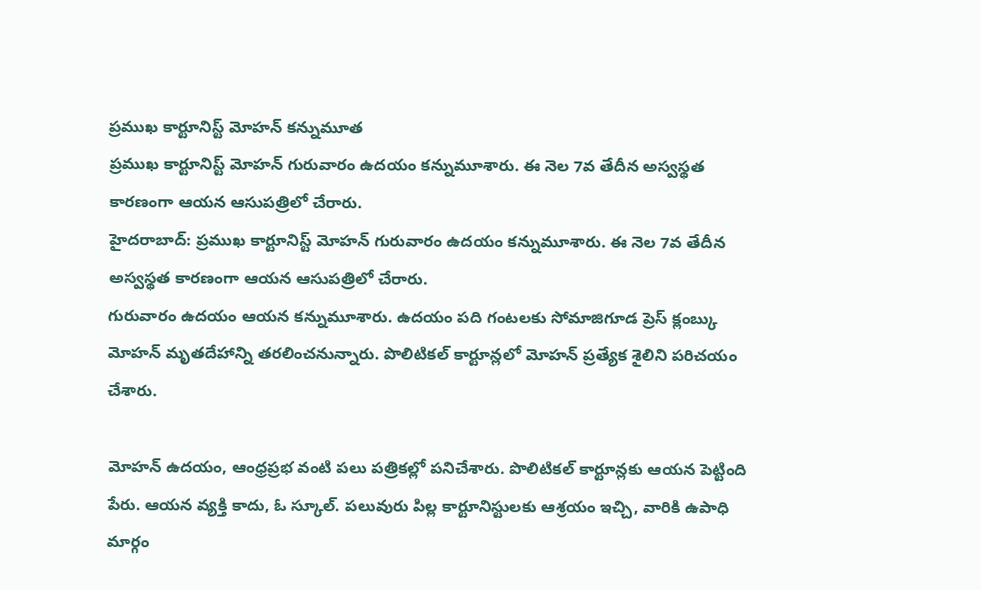ప్రముఖ కార్టూనిస్ట్ మోహన్ కన్నుమూత
ప్రముఖ కార్టూనిస్ట్ మోహన్ గురువారం ఉదయం కన్నుమూశారు. ఈ నెల 7వ తేదీన అస్వస్థత కారణంగా ఆయన ఆసుపత్రిలో చేరారు.
హైదరాబాద్: ప్రముఖ కార్టూనిస్ట్ మోహన్ గురువారం ఉదయం కన్నుమూశారు. ఈ నెల 7వ తేదీన అస్వస్థత కారణంగా ఆయన ఆసుపత్రిలో చేరారు.
గురువారం ఉదయం ఆయన కన్నుమూశారు. ఉదయం పది గంటలకు సోమాజిగూడ ప్రెస్ క్లంబ్కు మోహన్ మృతదేహాన్ని తరలించనున్నారు. పొలిటికల్ కార్టూన్లలో మోహన్ ప్రత్యేక శైలిని పరిచయం చేశారు.

మోహన్ ఉదయం, ఆంధ్రప్రభ వంటి పలు పత్రికల్లో పనిచేశారు. పొలిటికల్ కార్టూన్లకు ఆయన పెట్టింది పేరు. ఆయన వ్యక్తి కాదు, ఓ స్కూల్. పలువురు పిల్ల కార్టూనిస్టులకు ఆశ్రయం ఇచ్చి, వారికి ఉపాధి మార్గం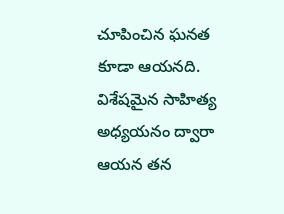చూపించిన ఘనత కూడా ఆయనది.
విశేషమైన సాహిత్య అధ్యయనం ద్వారా ఆయన తన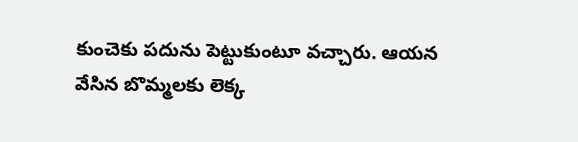కుంచెకు పదును పెట్టుకుంటూ వచ్చారు. ఆయన వేసిన బొమ్మలకు లెక్క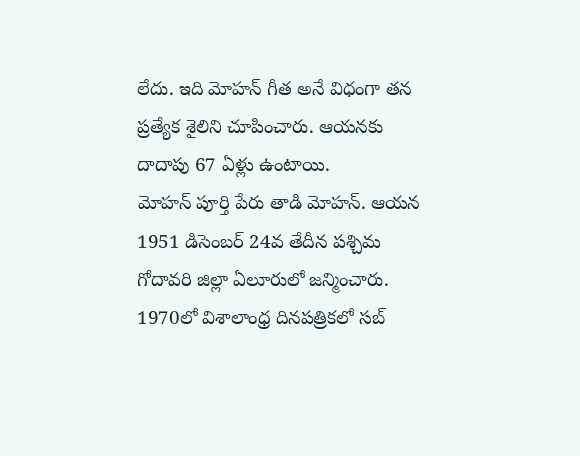లేదు. ఇది మోహన్ గీత అనే విధంగా తన ప్రత్యేక శైలిని చూపించారు. ఆయనకు దాదాపు 67 ఏళ్లు ఉంటాయి.
మోహన్ పూర్తి పేరు తాడి మోహన్. ఆయన 1951 డిసెంబర్ 24వ తేదీన పశ్చిమ గోదావరి జిల్లా ఏలూరులో జన్మించారు. 1970లో విశాలాంధ్ర దినపత్రికలో సబ్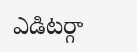ఎడిటర్గా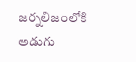జర్నలిజంలోకి అడుగు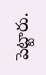పెట్టారు.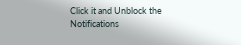Click it and Unblock the Notifications